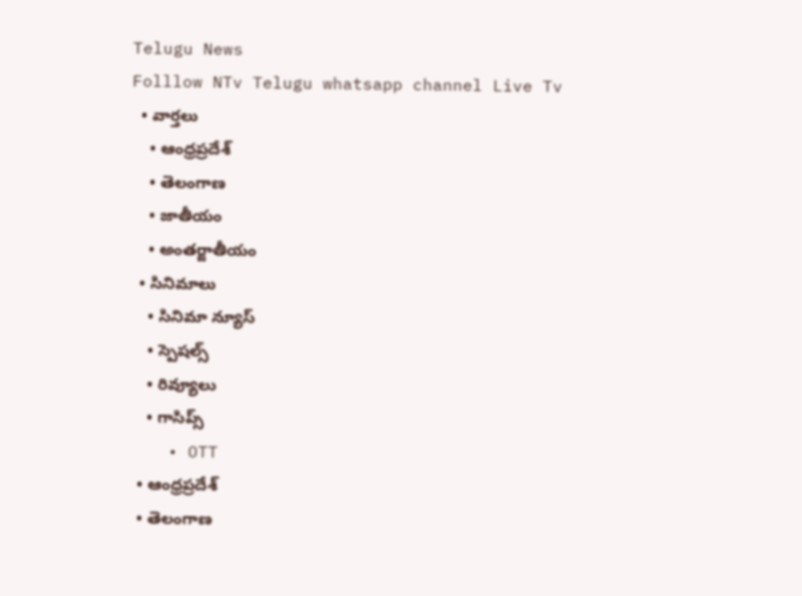Telugu News
Folllow NTv Telugu whatsapp channel Live Tv
  • వార్తలు
    • ఆంధ్రప్రదేశ్
    • తెలంగాణ
    • జాతీయం
    • అంతర్జాతీయం
  • సినిమాలు
    • సినిమా న్యూస్
    • స్పెషల్స్
    • రివ్యూలు
    • గాసిప్స్
    • OTT
  • ఆంధ్రప్రదేశ్
  • తెలంగాణ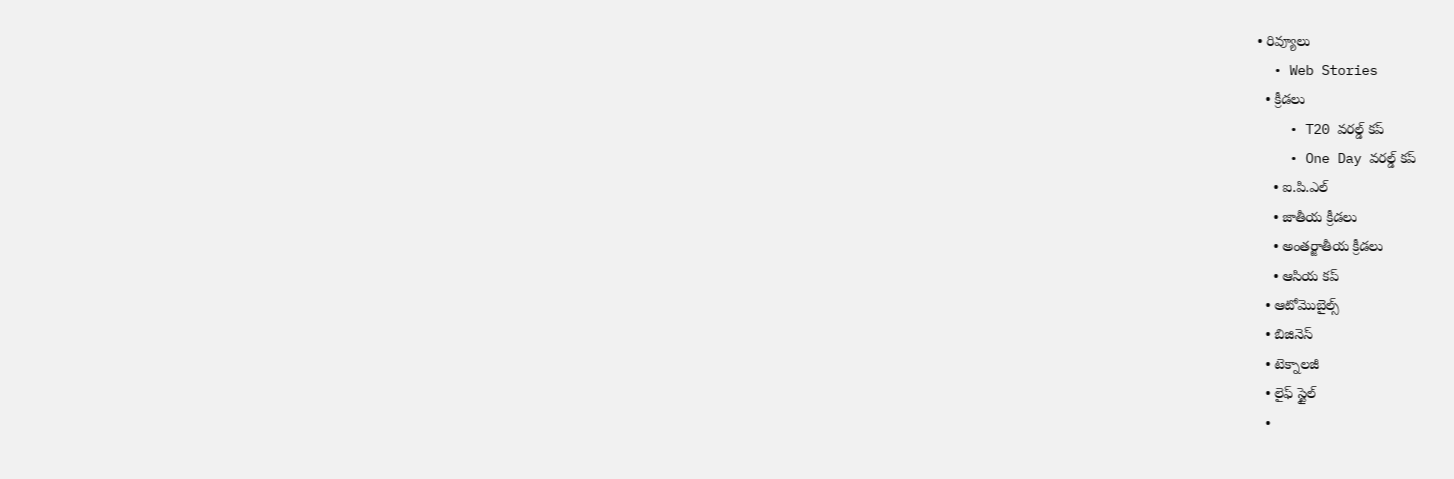• రివ్యూలు
  • Web Stories
  • క్రీడలు
    • T20 వరల్డ్ కప్
    • One Day వరల్డ్ కప్
    • ఐ.పి.ఎల్
    • జాతీయ క్రీడలు
    • అంతర్జాతీయ క్రీడలు
    • ఆసియ కప్
  • ఆటోమొబైల్స్
  • బిజినెస్‌
  • టెక్నాలజీ
  • లైఫ్ స్టైల్
  •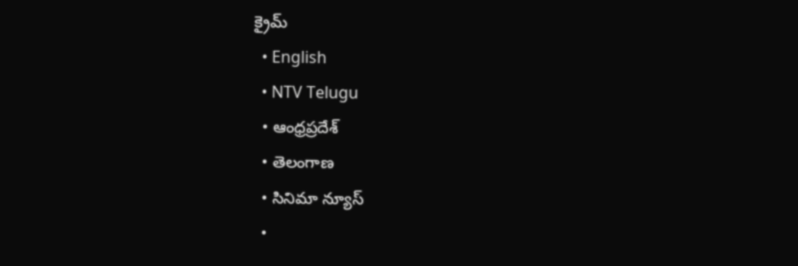క్రైమ్
  • English
  • NTV Telugu
  • ఆంధ్రప్రదేశ్
  • తెలంగాణ
  • సినిమా న్యూస్
  •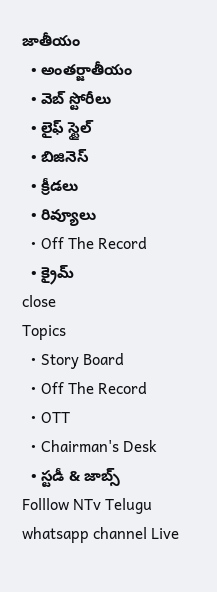జాతీయం
  • అంతర్జాతీయం
  • వెబ్ స్టోరీలు
  • లైఫ్ స్టైల్
  • బిజినెస్‌
  • క్రీడలు
  • రివ్యూలు
  • Off The Record
  • క్రైమ్
close
Topics
  • Story Board
  • Off The Record
  • OTT
  • Chairman's Desk
  • స్టడీ & జాబ్స్
Folllow NTv Telugu whatsapp channel Live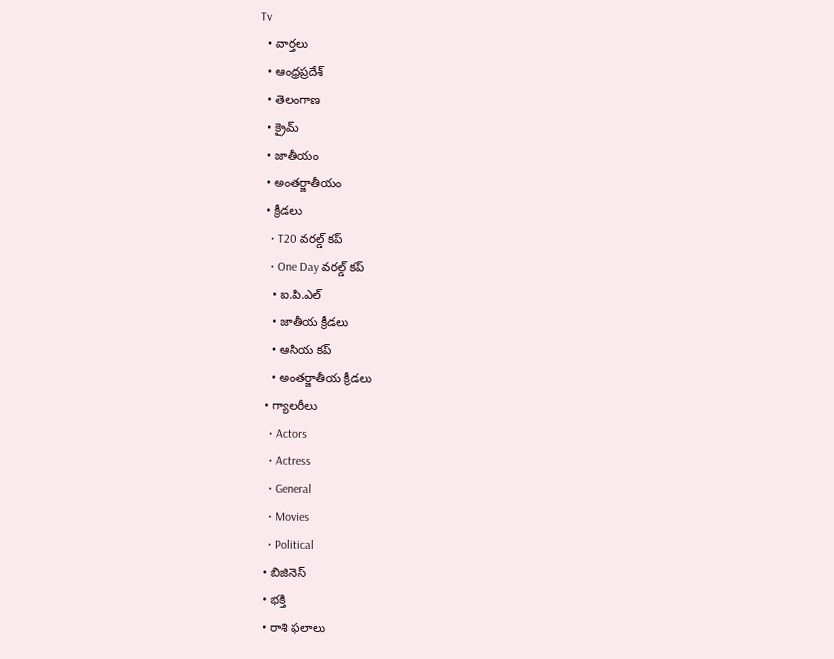Tv
  • వార్తలు
  • ఆంధ్రప్రదేశ్
  • తెలంగాణ
  • క్రైమ్
  • జాతీయం
  • అంతర్జాతీయం
  • క్రీడలు
    • T20 వరల్డ్ కప్
    • One Day వరల్డ్ కప్
    • ఐ.పి.ఎల్
    • జాతీయ క్రీడలు
    • ఆసియ కప్
    • అంతర్జాతీయ క్రీడలు
  • గ్యాలరీలు
    • Actors
    • Actress
    • General
    • Movies
    • Political
  • బిజినెస్‌
  • భక్తి
  • రాశి ఫలాలు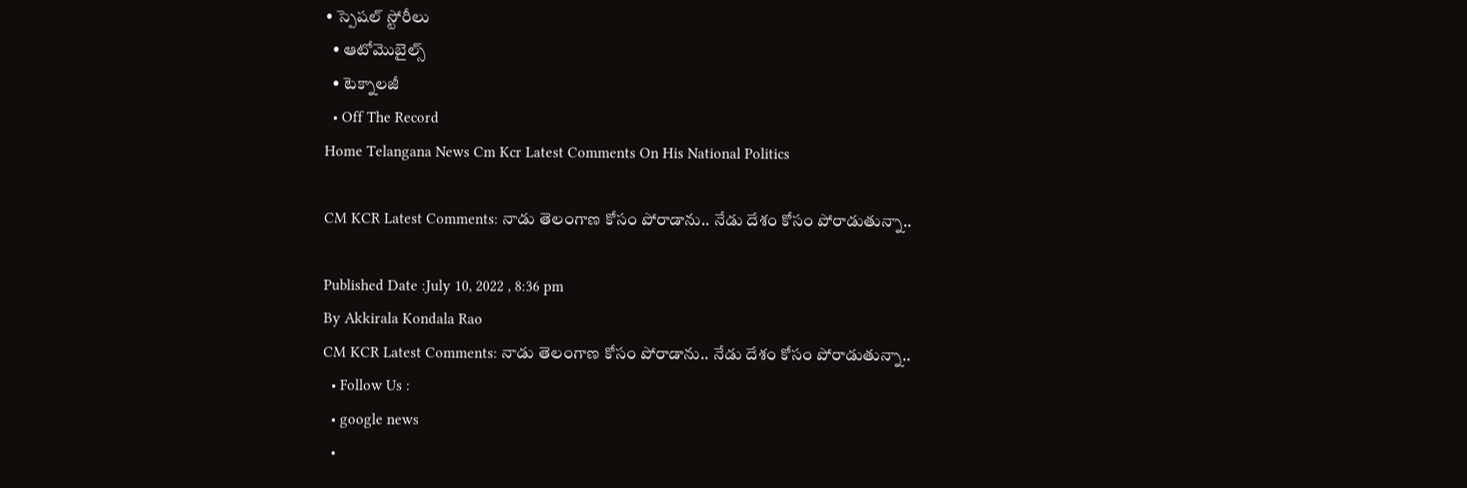• స్పెషల్‌ స్టోరీలు
  • ఆటోమొబైల్స్
  • టెక్నాలజీ
  • Off The Record
Home Telangana News Cm Kcr Latest Comments On His National Politics

CM KCR Latest Comments: నాడు తెలంగాణ కోసం పోరాడాను.. నేడు దేశం కోసం పోరాడుతున్నా..

Published Date :July 10, 2022 , 8:36 pm
By Akkirala Kondala Rao
CM KCR Latest Comments: నాడు తెలంగాణ కోసం పోరాడాను.. నేడు దేశం కోసం పోరాడుతున్నా..
  • Follow Us :
  • google news
  •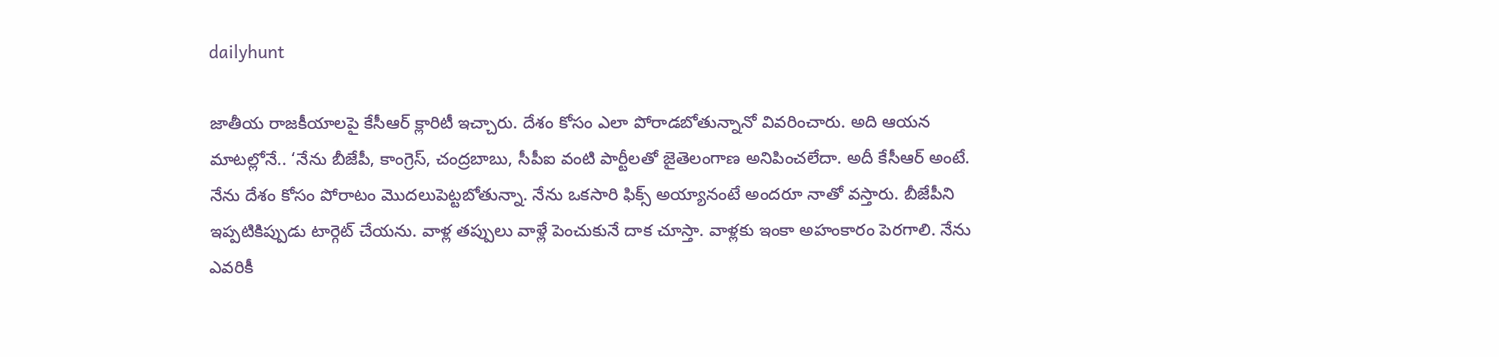dailyhunt

జాతీయ రాజకీయాలపై కేసీఆర్‌ క్లారిటీ ఇచ్చారు. దేశం కోసం ఎలా పోరాడబోతున్నానో వివరించారు. అది ఆయన మాటల్లోనే.. ‘నేను బీజేపీ, కాంగ్రెస్‌, చంద్రబాబు, సీపీఐ వంటి పార్టీలతో జైతెలంగాణ అనిపించలేదా. అదీ కేసీఆర్‌ అంటే. నేను దేశం కోసం పోరాటం మొదలుపెట్టబోతున్నా. నేను ఒకసారి ఫిక్స్‌ అయ్యానంటే అందరూ నాతో వస్తారు. బీజేపీని ఇప్పటికిప్పుడు టార్గెట్‌ చేయను. వాళ్ల తప్పులు వాళ్లే పెంచుకునే దాక చూస్తా. వాళ్లకు ఇంకా అహంకారం పెరగాలి. నేను ఎవరికీ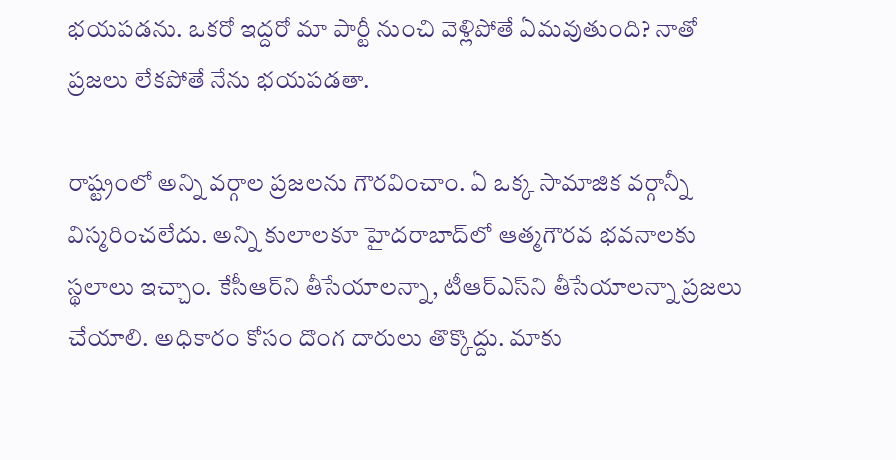భయపడను. ఒకరో ఇద్దరో మా పార్టీ నుంచి వెళ్లిపోతే ఏమవుతుంది? నాతో ప్రజలు లేకపోతే నేను భయపడతా.

రాష్ట్రంలో అన్ని వర్గాల ప్రజలను గౌరవించాం. ఏ ఒక్క సామాజిక వర్గాన్నీ విస్మరించలేదు. అన్ని కులాలకూ హైదరాబాద్‌లో ఆత్మగౌరవ భవనాలకు స్థలాలు ఇచ్చాం. కేసీఆర్‌ని తీసేయాలన్నా, టీఆర్‌ఎస్‌ని తీసేయాలన్నా ప్రజలు చేయాలి. అధికారం కోసం దొంగ దారులు తొక్కొద్దు. మాకు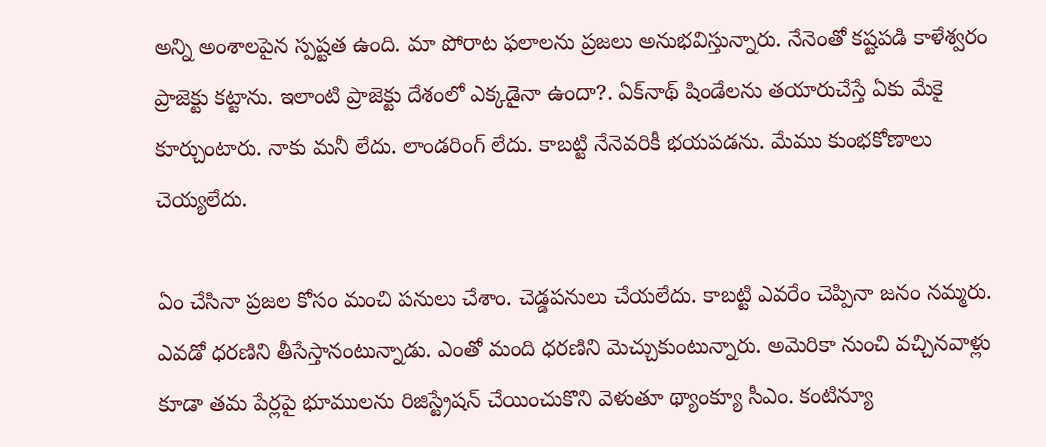అన్ని అంశాలపైన స్పష్టత ఉంది. మా పోరాట ఫలాలను ప్రజలు అనుభవిస్తున్నారు. నేనెంతో కష్టపడి కాళేశ్వరం ప్రాజెక్టు కట్టాను. ఇలాంటి ప్రాజెక్టు దేశంలో ఎక్కడైనా ఉందా?. ఏక్‌నాథ్‌ షిండేలను తయారుచేస్తే ఏకు మేకై కూర్చుంటారు. నాకు మనీ లేదు. లాండరింగ్‌ లేదు. కాబట్టి నేనెవరికీ భయపడను. మేము కుంభకోణాలు చెయ్యలేదు.

ఏం చేసినా ప్రజల కోసం మంచి పనులు చేశాం. చెడ్డపనులు చేయలేదు. కాబట్టి ఎవరేం చెప్పినా జనం నమ్మరు. ఎవడో ధరణిని తీసేస్తానంటున్నాడు. ఎంతో మంది ధరణిని మెచ్చుకుంటున్నారు. అమెరికా నుంచి వచ్చినవాళ్లు కూడా తమ పేర్లపై భూములను రిజిస్ట్రేషన్‌ చేయించుకొని వెళుతూ థ్యాంక్యూ సీఎం. కంటిన్యూ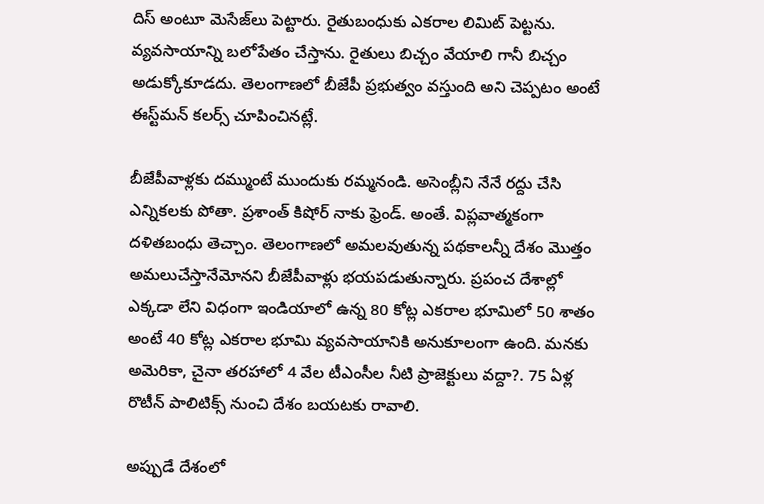దిస్‌ అంటూ మెసేజ్‌లు పెట్టారు. రైతుబంధుకు ఎకరాల లిమిట్‌ పెట్టను. వ్యవసాయాన్ని బలోపేతం చేస్తాను. రైతులు బిచ్చం వేయాలి గానీ బిచ్చం అడుక్కోకూడదు. తెలంగాణలో బీజేపీ ప్రభుత్వం వస్తుంది అని చెప్పటం అంటే ఈస్ట్‌మన్‌ కలర్స్‌ చూపించినట్లే.

బీజేపీవాళ్లకు దమ్ముంటే ముందుకు రమ్మనండి. అసెంబ్లీని నేనే రద్దు చేసి ఎన్నికలకు పోతా. ప్రశాంత్‌ కిషోర్‌ నాకు ఫ్రెండ్‌. అంతే. విప్లవాత్మకంగా దళితబంధు తెచ్చాం. తెలంగాణలో అమలవుతున్న పథకాలన్నీ దేశం మొత్తం అమలుచేస్తానేమోనని బీజేపీవాళ్లు భయపడుతున్నారు. ప్రపంచ దేశాల్లో ఎక్కడా లేని విధంగా ఇండియాలో ఉన్న 80 కోట్ల ఎకరాల భూమిలో 50 శాతం అంటే 40 కోట్ల ఎకరాల భూమి వ్యవసాయానికి అనుకూలంగా ఉంది. మనకు అమెరికా, చైనా తరహాలో 4 వేల టీఎంసీల నీటి ప్రాజెక్టులు వద్దా?. 75 ఏళ్ల రొటీన్ పాలిటిక్స్ నుంచి దేశం బయటకు రావాలి.

అప్పుడే దేశంలో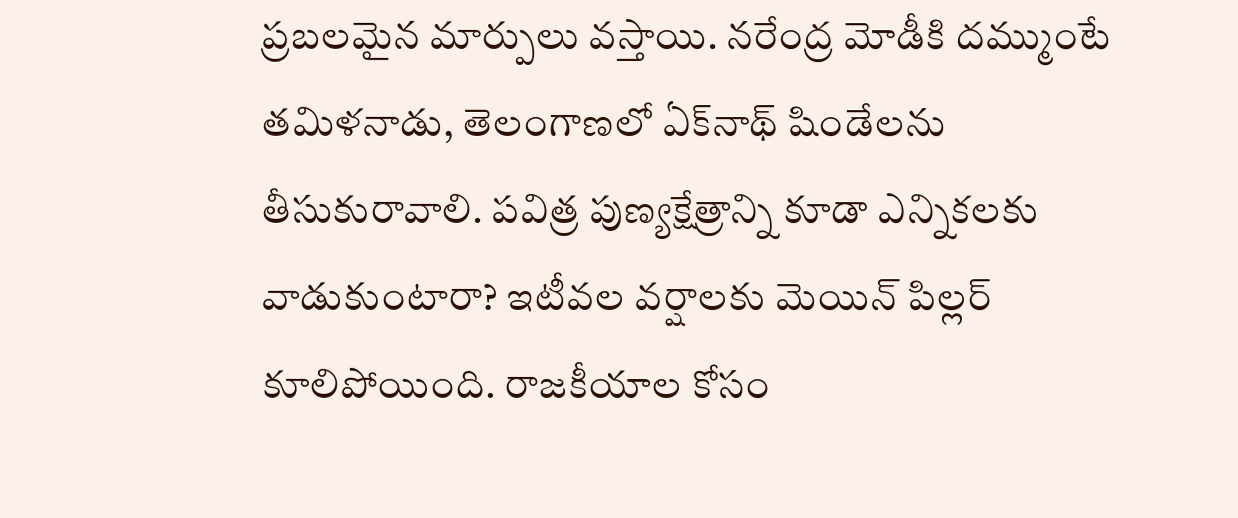ప్రబలమైన మార్పులు వస్తాయి. నరేంద్ర మోడీకి దమ్ముంటే తమిళనాడు, తెలంగాణలో ఏక్‌నాథ్ షిండేలను తీసుకురావాలి. పవిత్ర పుణ్యక్షేత్రాన్ని కూడా ఎన్నికలకు వాడుకుంటారా? ఇటీవల వర్షాలకు మెయిన్ పిల్లర్ కూలిపోయింది. రాజకీయాల కోసం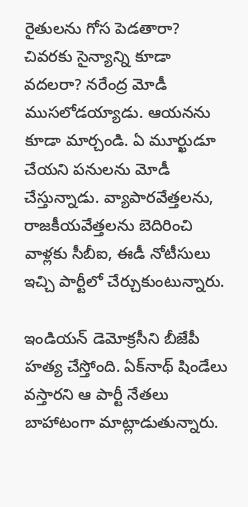రైతులను గోస పెడతారా? చివరకు సైన్యాన్ని కూడా వదలరా? నరేంద్ర మోడీ ముసలోడయ్యాడు. ఆయనను కూడా మార్చండి. ఏ మూర్ఖుడూ చేయని పనులను మోడీ చేస్తున్నాడు. వ్యాపారవేత్తలను, రాజకీయవేత్తలను బెదిరించి వాళ్లకు సీబీఐ, ఈడీ నోటీసులు ఇచ్చి పార్టీలో చేర్చుకుంటున్నారు.

ఇండియన్ డెమోక్రసీని బీజేపీ హత్య చేస్తోంది. ఏక్‌నాథ్ షిండేలు వస్తారని ఆ పార్టీ నేతలు బాహాటంగా మాట్లాడుతున్నారు.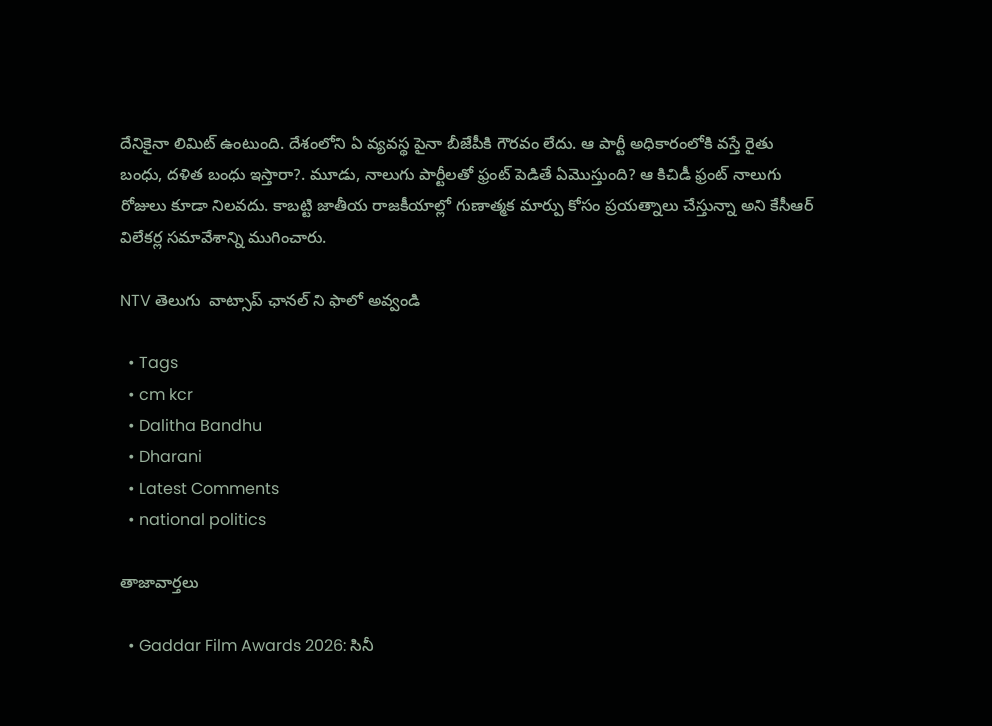దేనికైనా లిమిట్ ఉంటుంది. దేశంలోని ఏ వ్యవస్థ పైనా బీజేపీకి గౌరవం లేదు. ఆ పార్టీ అధికారంలోకి వస్తే రైతు బంధు, దళిత బంధు ఇస్తారా?. మూడు, నాలుగు పార్టీలతో ఫ్రంట్ పెడితే ఏమొస్తుంది? ఆ కిచిడీ ఫ్రంట్ నాలుగు రోజులు కూడా నిలవదు. కాబట్టి జాతీయ రాజకీయాల్లో గుణాత్మక మార్పు కోసం ప్రయత్నాలు చేస్తున్నా అని కేసీఆర్ విలేకర్ల సమావేశాన్ని ముగించారు.

NTV తెలుగు  వాట్సాప్ ఛానల్ ని ఫాలో అవ్వండి

  • Tags
  • cm kcr
  • Dalitha Bandhu
  • Dharani
  • Latest Comments
  • national politics

తాజావార్తలు

  • Gaddar Film Awards 2026: సినీ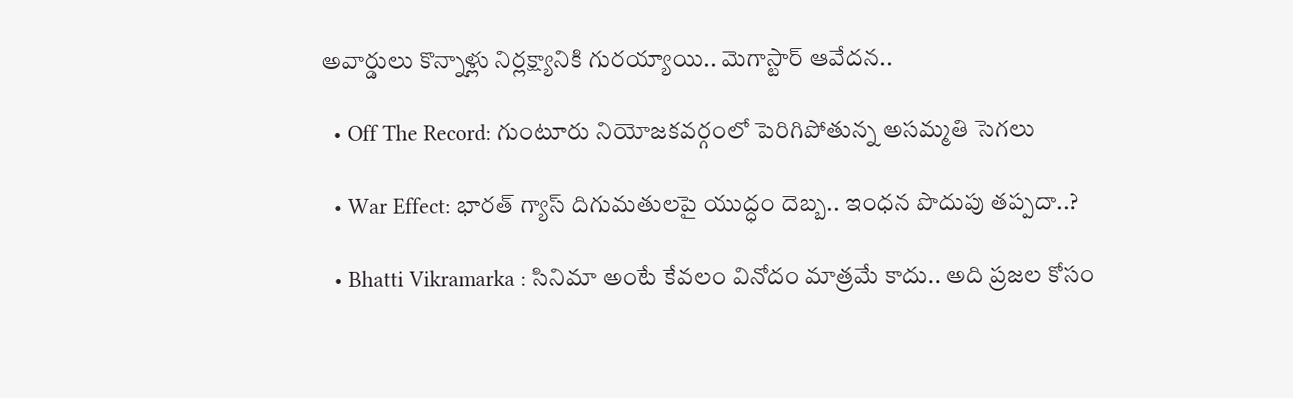అవార్డులు కొన్నాళ్లు నిర్లక్ష్యానికి గురయ్యాయి.. మెగాస్టార్ ఆవేదన..

  • Off The Record: గుంటూరు నియోజకవర్గంలో పెరిగిపోతున్న అసమ్మతి సెగలు

  • War Effect: భారత్ గ్యాస్ దిగుమతులపై యుద్ధం దెబ్బ.. ఇంధన పొదుపు తప్పదా..?

  • Bhatti Vikramarka : సినిమా అంటే కేవలం వినోదం మాత్రమే కాదు.. అది ప్రజల కోసం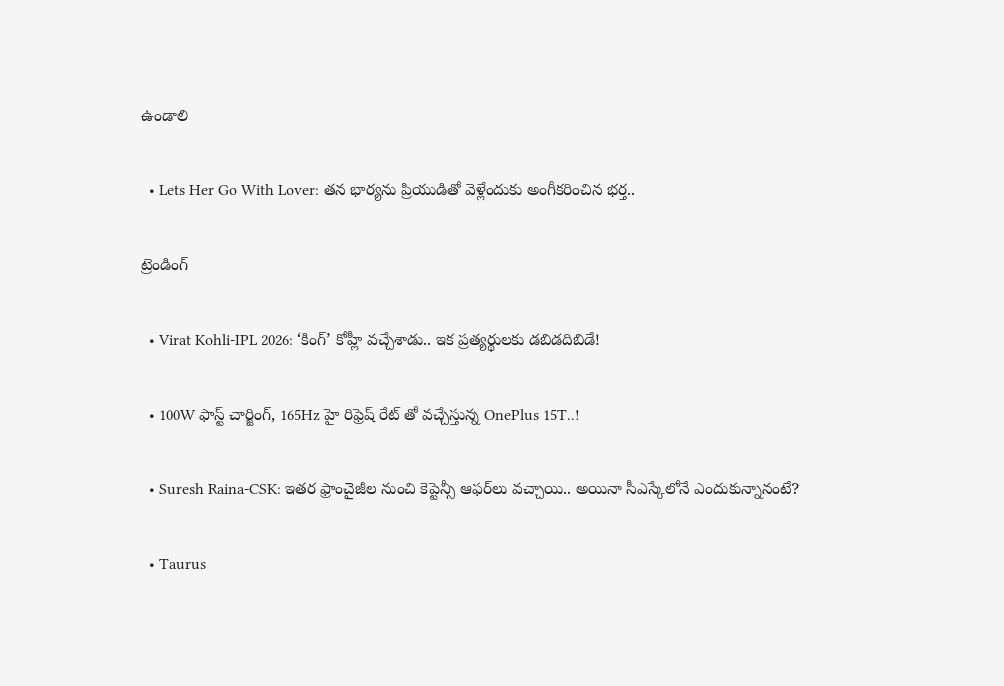ఉండాలి

  • Lets Her Go With Lover: తన భార్యను ప్రియుడితో వెళ్లేందుకు అంగీకరించిన భర్త..

ట్రెండింగ్‌

  • Virat Kohli-IPL 2026: ‘కింగ్’ కోహ్లీ వచ్చేశాడు.. ఇక ప్రత్యర్థులకు డబిడదిబిడే!

  • 100W ఫాస్ట్ చార్జింగ్, 165Hz హై రిఫ్రెష్ రేట్ తో వచ్చేస్తున్న OnePlus 15T..!

  • Suresh Raina-CSK: ఇతర ఫ్రాంచైజీల నుంచి కెప్టెన్సీ ఆఫర్‌లు వచ్చాయి.. అయినా సీఎస్కేలోనే ఎందుకున్నానంటే?

  • Taurus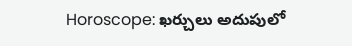Horoscope: ఖర్చులు అదుపులో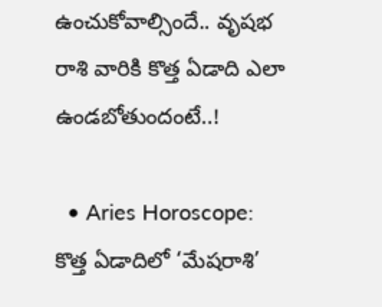ఉంచుకోవాల్సిందే.. వృషభ రాశి వారికి కొత్త ఏడాది ఎలా ఉండబోతుందంటే..!

  • Aries Horoscope: కొత్త ఏడాదిలో ‘మేషరాశి’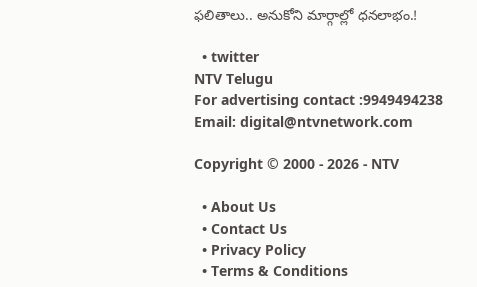ఫలితాలు.. అనుకోని మార్గాల్లో ధనలాభం.!

  • twitter
NTV Telugu
For advertising contact :9949494238
Email: digital@ntvnetwork.com

Copyright © 2000 - 2026 - NTV

  • About Us
  • Contact Us
  • Privacy Policy
  • Terms & Conditions